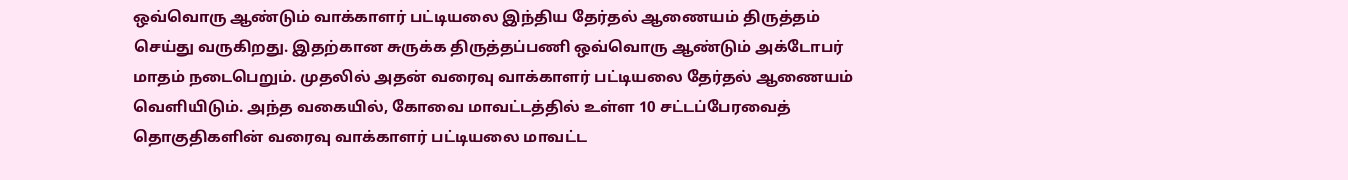ஒவ்வொரு ஆண்டும் வாக்காளர் பட்டியலை இந்திய தேர்தல் ஆணையம் திருத்தம் செய்து வருகிறது. இதற்கான சுருக்க திருத்தப்பணி ஒவ்வொரு ஆண்டும் அக்டோபர் மாதம் நடைபெறும். முதலில் அதன் வரைவு வாக்காளர் பட்டியலை தேர்தல் ஆணையம் வெளியிடும். அந்த வகையில், கோவை மாவட்டத்தில் உள்ள 10 சட்டப்பேரவைத் தொகுதிகளின் வரைவு வாக்காளர் பட்டியலை மாவட்ட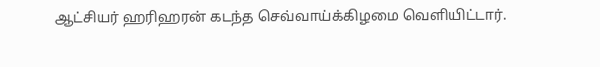ஆட்சியர் ஹரிஹரன் கடந்த செவ்வாய்க்கிழமை வெளியிட்டார்.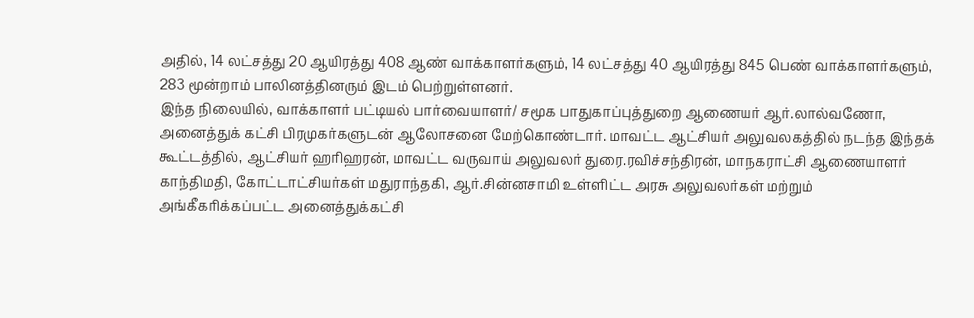அதில், 14 லட்சத்து 20 ஆயிரத்து 408 ஆண் வாக்காளர்களும், 14 லட்சத்து 40 ஆயிரத்து 845 பெண் வாக்காளர்களும், 283 மூன்றாம் பாலினத்தினரும் இடம் பெற்றுள்ளனர்.
இந்த நிலையில், வாக்காளர் பட்டியல் பார்வையாளர்/ சமூக பாதுகாப்புத்துறை ஆணையர் ஆர்.லால்வணோ, அனைத்துக் கட்சி பிரமுகர்களுடன் ஆலோசனை மேற்கொண்டார். மாவட்ட ஆட்சியர் அலுவலகத்தில் நடந்த இந்தக் கூட்டத்தில், ஆட்சியர் ஹரிஹரன், மாவட்ட வருவாய் அலுவலர் துரை.ரவிச்சந்திரன், மாநகராட்சி ஆணையாளர் காந்திமதி, கோட்டாட்சியர்கள் மதுராந்தகி, ஆர்.சின்னசாமி உள்ளிட்ட அரசு அலுவலர்கள் மற்றும் அங்கீகரிக்கப்பட்ட அனைத்துக்கட்சி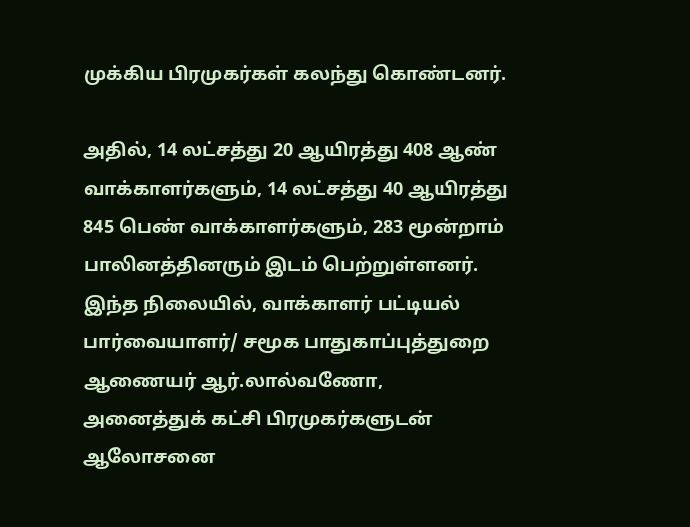முக்கிய பிரமுகர்கள் கலந்து கொண்டனர்.

அதில், 14 லட்சத்து 20 ஆயிரத்து 408 ஆண் வாக்காளர்களும், 14 லட்சத்து 40 ஆயிரத்து 845 பெண் வாக்காளர்களும், 283 மூன்றாம் பாலினத்தினரும் இடம் பெற்றுள்ளனர்.
இந்த நிலையில், வாக்காளர் பட்டியல் பார்வையாளர்/ சமூக பாதுகாப்புத்துறை ஆணையர் ஆர்.லால்வணோ, அனைத்துக் கட்சி பிரமுகர்களுடன் ஆலோசனை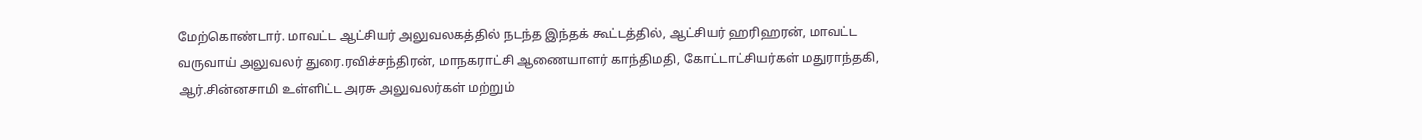மேற்கொண்டார். மாவட்ட ஆட்சியர் அலுவலகத்தில் நடந்த இந்தக் கூட்டத்தில், ஆட்சியர் ஹரிஹரன், மாவட்ட வருவாய் அலுவலர் துரை.ரவிச்சந்திரன், மாநகராட்சி ஆணையாளர் காந்திமதி, கோட்டாட்சியர்கள் மதுராந்தகி, ஆர்.சின்னசாமி உள்ளிட்ட அரசு அலுவலர்கள் மற்றும்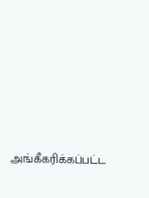அங்கீகரிக்கப்பட்ட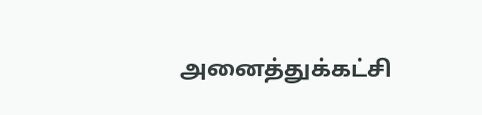அனைத்துக்கட்சி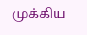முக்கிய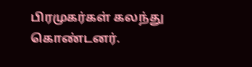பிரமுகர்கள் கலந்து கொண்டனர்.